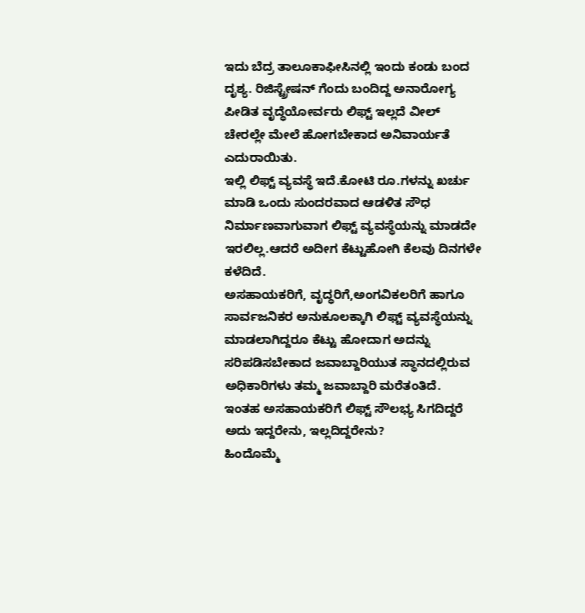ಇದು ಬೆದ್ರ ತಾಲೂಕಾಫೀಸಿನಲ್ಲಿ ಇಂದು ಕಂಡು ಬಂದ ದೃಶ್ಯ. ರಿಜಿಸ್ಟ್ರೇಷನ್ ಗೆಂದು ಬಂದಿದ್ದ ಅನಾರೋಗ್ಯ ಪೀಡಿತ ವೃದ್ಧೆಯೋರ್ವರು ಲಿಫ್ಟ್ ಇಲ್ಲದೆ ವೀಲ್ ಚೇರಲ್ಲೇ ಮೇಲೆ ಹೋಗಬೇಕಾದ ಅನಿವಾರ್ಯತೆ ಎದುರಾಯಿತು.
ಇಲ್ಲಿ ಲಿಫ್ಟ್ ವ್ಯವಸ್ಥೆ ಇದೆ.ಕೋಟಿ ರೂ.ಗಳನ್ನು ಖರ್ಚು ಮಾಡಿ ಒಂದು ಸುಂದರವಾದ ಆಡಳಿತ ಸೌಧ ನಿರ್ಮಾಣವಾಗುವಾಗ ಲಿಫ್ಟ್ ವ್ಯವಸ್ಥೆಯನ್ನು ಮಾಡದೇ ಇರಲಿಲ್ಲ.ಆದರೆ ಅದೀಗ ಕೆಟ್ಟುಹೋಗಿ ಕೆಲವು ದಿನಗಳೇ ಕಳೆದಿದೆ.
ಅಸಹಾಯಕರಿಗೆ, ವೃದ್ಧರಿಗೆ,ಅಂಗವಿಕಲರಿಗೆ ಹಾಗೂ ಸಾರ್ವಜನಿಕರ ಅನುಕೂಲಕ್ಕಾಗಿ ಲಿಫ್ಟ್ ವ್ಯವಸ್ಥೆಯನ್ನು ಮಾಡಲಾಗಿದ್ದರೂ ಕೆಟ್ಟು ಹೋದಾಗ ಅದನ್ನು ಸರಿಪಡಿಸಬೇಕಾದ ಜವಾಬ್ದಾರಿಯುತ ಸ್ಥಾನದಲ್ಲಿರುವ ಅಧಿಕಾರಿಗಳು ತಮ್ಮ ಜವಾಬ್ದಾರಿ ಮರೆತಂತಿದೆ.
ಇಂತಹ ಅಸಹಾಯಕರಿಗೆ ಲಿಫ್ಟ್ ಸೌಲಭ್ಯ ಸಿಗದಿದ್ದರೆ ಅದು ಇದ್ದರೇನು, ಇಲ್ಲದಿದ್ದರೇನು?
ಹಿಂದೊಮ್ಮೆ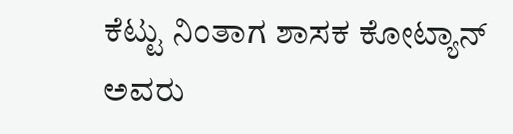ಕೆಟ್ಟು ನಿಂತಾಗ ಶಾಸಕ ಕೋಟ್ಯಾನ್ ಅವರು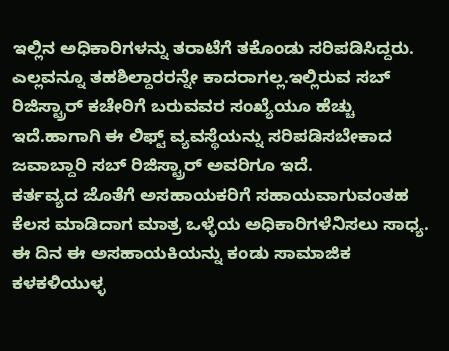ಇಲ್ಲಿನ ಅಧಿಕಾರಿಗಳನ್ನು ತರಾಟೆಗೆ ತಕೊಂಡು ಸರಿಪಡಿಸಿದ್ದರು. ಎಲ್ಲವನ್ನೂ ತಹಶಿಲ್ದಾರರನ್ನೇ ಕಾದರಾಗಲ್ಲ.ಇಲ್ಲಿರುವ ಸಬ್ ರಿಜಿಸ್ಟ್ರಾರ್ ಕಚೇರಿಗೆ ಬರುವವರ ಸಂಖ್ಯೆಯೂ ಹೆಚ್ಚು ಇದೆ.ಹಾಗಾಗಿ ಈ ಲಿಫ್ಟ್ ವ್ಯವಸ್ಥೆಯನ್ನು ಸರಿಪಡಿಸಬೇಕಾದ ಜವಾಬ್ದಾರಿ ಸಬ್ ರಿಜಿಸ್ಟ್ರಾರ್ ಅವರಿಗೂ ಇದೆ.
ಕರ್ತವ್ಯದ ಜೊತೆಗೆ ಅಸಹಾಯಕರಿಗೆ ಸಹಾಯವಾಗುವಂತಹ ಕೆಲಸ ಮಾಡಿದಾಗ ಮಾತ್ರ ಒಳ್ಳೆಯ ಅಧಿಕಾರಿಗಳೆನಿಸಲು ಸಾಧ್ಯ.
ಈ ದಿನ ಈ ಅಸಹಾಯಕಿಯನ್ನು ಕಂಡು ಸಾಮಾಜಿಕ ಕಳಕಳಿಯುಳ್ಳ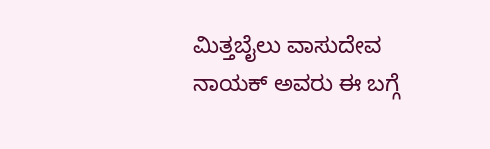ಮಿತ್ತಬೈಲು ವಾಸುದೇವ ನಾಯಕ್ ಅವರು ಈ ಬಗ್ಗೆ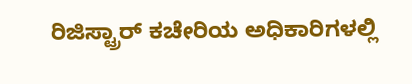ರಿಜಿಸ್ಟ್ರಾರ್ ಕಚೇರಿಯ ಅಧಿಕಾರಿಗಳಲ್ಲಿ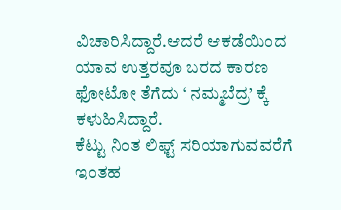ವಿಚಾರಿಸಿದ್ದಾರೆ.ಆದರೆ ಆಕಡೆಯಿಂದ ಯಾವ ಉತ್ತರವೂ ಬರದ ಕಾರಣ ಫೋಟೋ ತೆಗೆದು ‘ ನಮ್ಮಬೆದ್ರ’ ಕ್ಕೆ ಕಳುಹಿಸಿದ್ದಾರೆ.
ಕೆಟ್ಟು ನಿಂತ ಲಿಫ್ಟ್ ಸರಿಯಾಗುವವರೆಗೆ ಇಂತಹ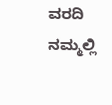ವರದಿ ನಮ್ಮಲ್ಲಿ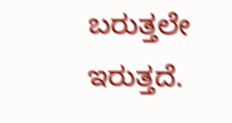ಬರುತ್ತಲೇ ಇರುತ್ತದೆ.